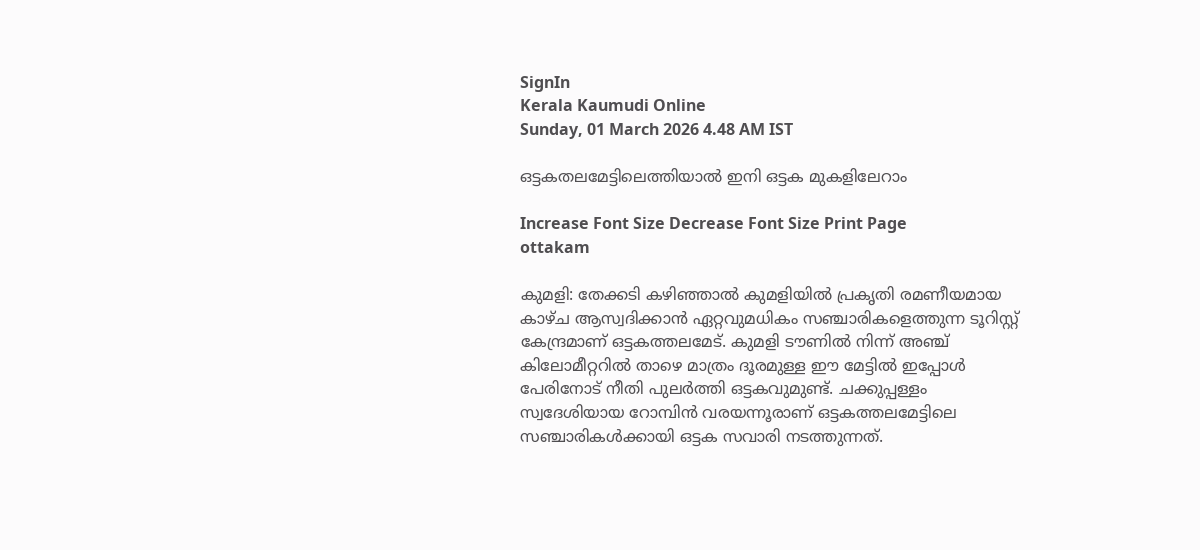SignIn
Kerala Kaumudi Online
Sunday, 01 March 2026 4.48 AM IST

ഒട്ടകതലമേട്ടിലെത്തിയാൽ ഇനി ഒട്ടക മുകളിലേറാം

Increase Font Size Decrease Font Size Print Page
ottakam

കുമളി: തേക്കടി കഴിഞ്ഞാൽ കുമളിയിൽ പ്രകൃതി രമണീയമായ കാഴ്ച ആസ്വദിക്കാൻ ഏറ്റവുമധികം സഞ്ചാരികളെത്തുന്ന ടൂറിസ്റ്റ് കേന്ദ്രമാണ് ഒട്ടകത്തലമേട്. കുമളി ടൗണിൽ നിന്ന് അഞ്ച് കിലോമീറ്ററിൽ താഴെ മാത്രം ദൂരമുള്ള ഈ മേട്ടിൽ ഇപ്പോൾ പേരിനോട് നീതി പുലർത്തി ഒട്ടകവുമുണ്ട്. ചക്കുപ്പള്ളം സ്വദേശിയായ റോമ്പിൻ വരയന്നൂരാണ് ഒട്ടകത്തലമേട്ടിലെ സഞ്ചാരികൾക്കായി ഒട്ടക സവാരി നടത്തുന്നത്.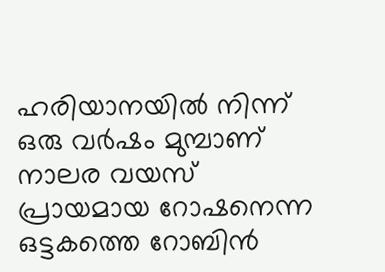ഹരിയാനയിൽ നിന്ന് ഒരു വർഷം മുമ്പാണ് നാലര വയസ് പ്രായമായ റോഷനെന്ന ഒട്ടകത്തെ റോബിൻ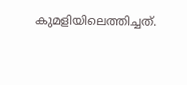കുമളിയിലെത്തിച്ചത്.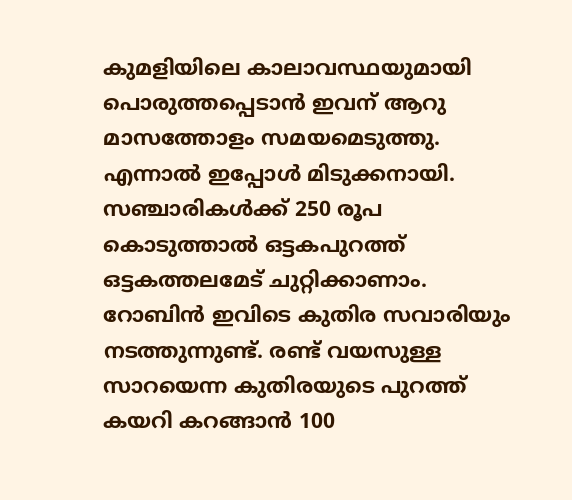കുമളിയിലെ കാലാവസ്ഥയുമായി പൊരുത്തപ്പെടാൻ ഇവന് ആറു മാസത്തോളം സമയമെടുത്തു. എന്നാൽ ഇപ്പോൾ മിടുക്കനായി. സഞ്ചാരികൾക്ക് 250 രൂപ കൊടുത്താൽ ഒട്ടകപുറത്ത് ഒട്ടകത്തലമേട് ചുറ്റിക്കാണാം. റോബിൻ ഇവിടെ കുതിര സവാരിയും നടത്തുന്നുണ്ട്. രണ്ട് വയസുള്ള സാറയെന്ന കുതിരയുടെ പുറത്ത് കയറി കറങ്ങാൻ 100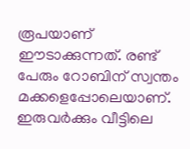രൂപയാണ് ഈടാക്കുന്നത്. രണ്ട് പേരും റോബിന് സ്വന്തം മക്കളെപ്പോലെയാണ്. ഇരുവർക്കും വീട്ടിലെ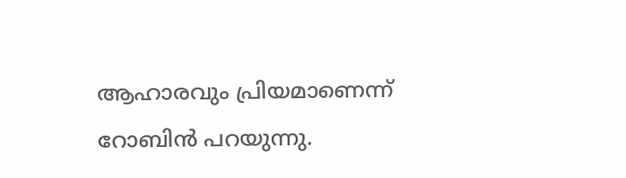ആഹാരവും പ്രിയമാണെന്ന് റോബിൻ പറയുന്നു.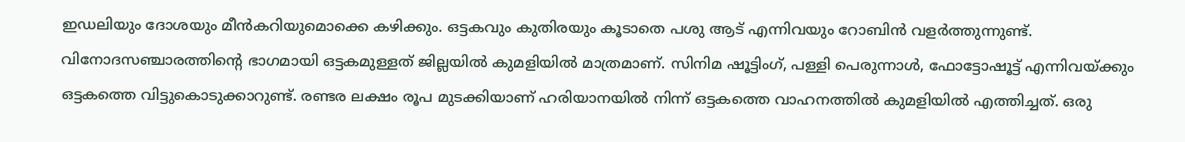ഇഡലിയും ദോശയും മീൻകറിയുമൊക്കെ കഴിക്കും. ഒട്ടകവും കുതിരയും കൂടാതെ പശു ആട് എന്നിവയും റോബിൻ വളർത്തുന്നുണ്ട്. വിനോദസഞ്ചാരത്തിന്റെ ഭാഗമായി ഒട്ടകമുള്ളത് ജില്ലയിൽ കുമളിയിൽ മാത്രമാണ്. സിനിമ ഷൂട്ടിംഗ്, പള്ളി പെരുന്നാൾ, ഫോട്ടോഷൂട്ട് എന്നിവയ്ക്കും ഒട്ടകത്തെ വിട്ടുകൊടുക്കാറുണ്ട്. രണ്ടര ലക്ഷം രൂപ മുടക്കിയാണ് ഹരിയാനയിൽ നിന്ന് ഒട്ടകത്തെ വാഹനത്തിൽ കുമളിയിൽ എത്തിച്ചത്. ഒരു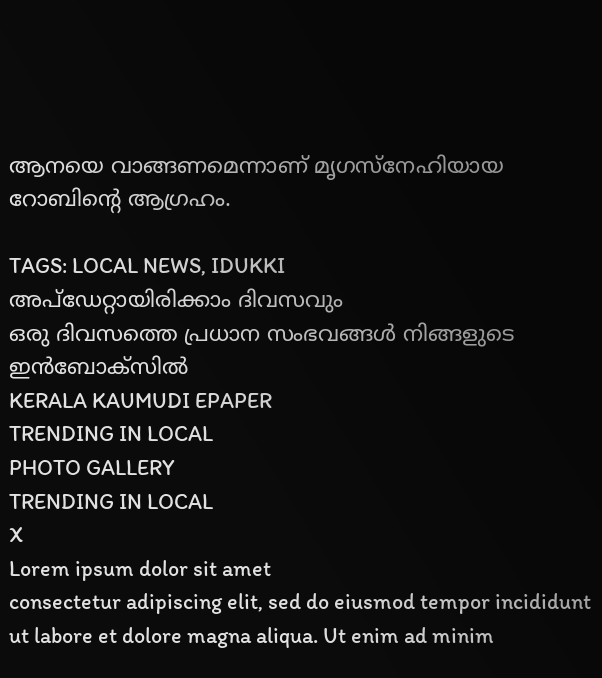ആനയെ വാങ്ങണമെന്നാണ് മൃഗസ്‌നേഹിയായ റോബിന്റെ ആഗ്രഹം.

TAGS: LOCAL NEWS, IDUKKI
അപ്ഡേറ്റായിരിക്കാം ദിവസവും
ഒരു ദിവസത്തെ പ്രധാന സംഭവങ്ങൾ നിങ്ങളുടെ ഇൻബോക്സിൽ
KERALA KAUMUDI EPAPER
TRENDING IN LOCAL
PHOTO GALLERY
TRENDING IN LOCAL
X
Lorem ipsum dolor sit amet
consectetur adipiscing elit, sed do eiusmod tempor incididunt ut labore et dolore magna aliqua. Ut enim ad minim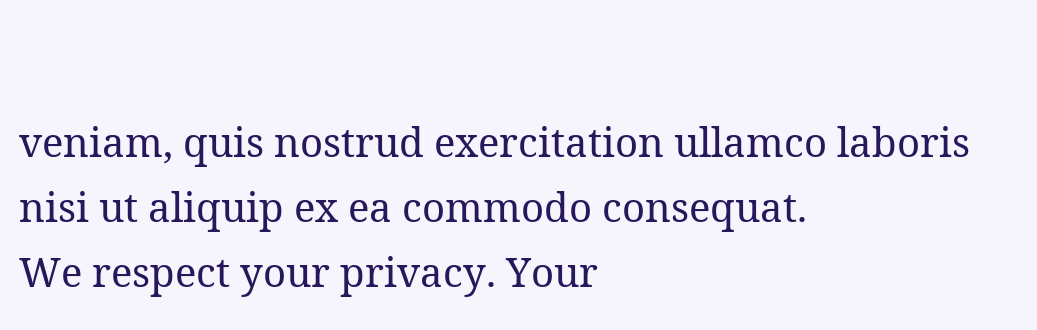veniam, quis nostrud exercitation ullamco laboris nisi ut aliquip ex ea commodo consequat.
We respect your privacy. Your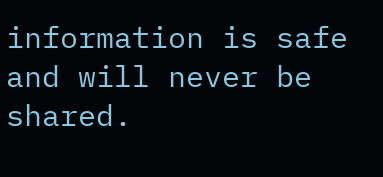information is safe and will never be shared.